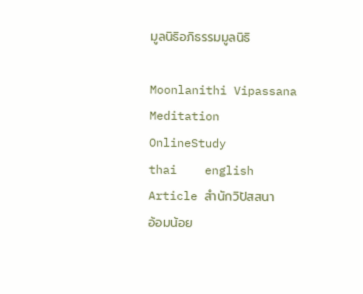มูลนิธิอภิธรรมมูลนิธิ

Moonlanithi Vipassana
Meditation
OnlineStudy
thai    english
Article สำนักวิปัสสนา
อ้อมน้อย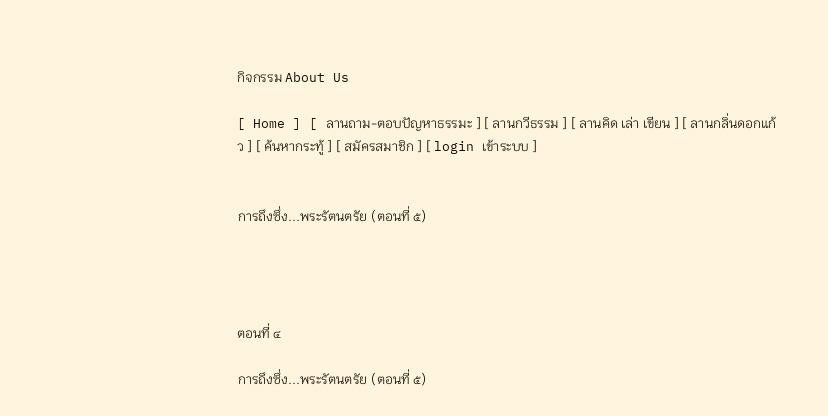กิจกรรม About Us

[ Home ] [ ลานถาม-ตอบปัญหาธรรมะ ] [ ลานกวีธรรม ] [ ลานคิด เล่า เขียน ] [ ลานกลิ่นดอกแก้ว ] [ ค้นหากระทู้ ] [ สมัครสมาชิก ] [ login เข้าระบบ ]


การถึงซึ่ง...พระรัตนตรัย (ตอนที่ ๕)




ตอนที่ ๔

การถึงซึ่ง...พระรัตนตรัย (ตอนที่ ๕)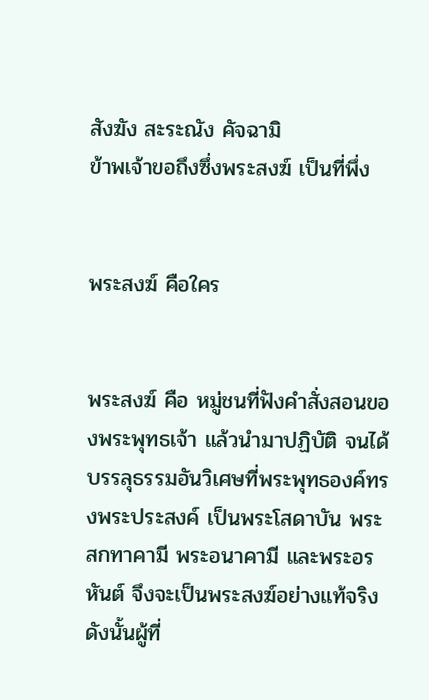สังฆัง สะระณัง คัจฉามิ
ข้าพเจ้าขอถึงซึ่งพระสงฆ์ เป็นที่พึ่ง


พระสงฆ์ คือใคร


พระสงฆ์ คือ หมู่ชนที่ฟังคำสั่งสอนของพระพุทธเจ้า แล้วนำมาปฏิบัติ จนได้บรรลุธรรมอันวิเศษที่พระพุทธองค์ทรงพระประสงค์ เป็นพระโสดาบัน พระสกทาคามี พระอนาคามี และพระอรหันต์ จึงจะเป็นพระสงฆ์อย่างแท้จริง
ดังนั้นผู้ที่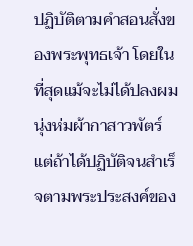ปฏิบัติตามคำสอนสั่งของพระพุทธเจ้า โดยในที่สุดแม้จะไม่ได้ปลงผม นุ่งห่มผ้ากาสาวพัตร์ แต่ถ้าได้ปฏิบัติจนสำเร็จตามพระประสงค์ของ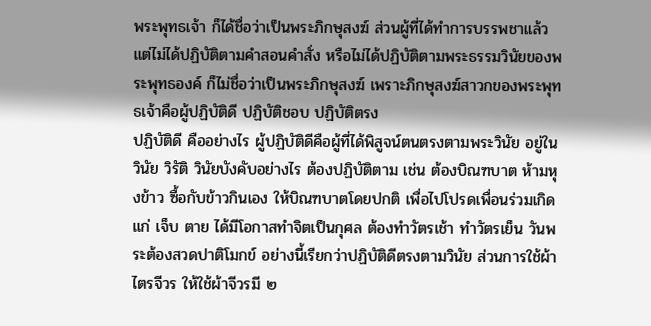พระพุทธเจ้า ก็ได้ชื่อว่าเป็นพระภิกษุสงฆ์ ส่วนผู้ที่ได้ทำการบรรพชาแล้ว แต่ไม่ได้ปฏิบัติตามคำสอนคำสั่ง หรือไม่ได้ปฏิบัติตามพระธรรมวินัยของพระพุทธองค์ ก็ไม่ชื่อว่าเป็นพระภิกษุสงฆ์ เพราะภิกษุสงฆ์สาวกของพระพุทธเจ้าคือผู้ปฏิบัติดี ปฏิบัติชอบ ปฏิบัติตรง
ปฏิบัติดี คืออย่างไร ผู้ปฏิบัติดีคือผู้ที่ได้พิสูจน์ตนตรงตามพระวินัย อยู่ในวินัย วิรัติ วินัยบังคับอย่างไร ต้องปฏิบัติตาม เช่น ต้องบิณฑบาต ห้ามหุงข้าว ซื้อกับข้าวกินเอง ให้บิณฑบาตโดยปกติ เพื่อไปโปรดเพื่อนร่วมเกิด แก่ เจ็บ ตาย ได้มีโอกาสทำจิตเป็นกุศล ต้องทำวัตรเช้า ทำวัตรเย็น วันพระต้องสวดปาติโมกข์ อย่างนี้เรียกว่าปฏิบัติดีตรงตามวินัย ส่วนการใช้ผ้าไตรจีวร ให้ใช้ผ้าจีวรมี ๒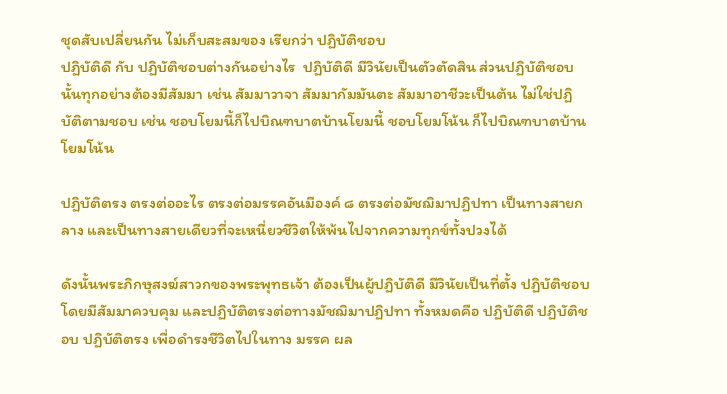ชุดสับเปลี่ยนกัน ไม่เก็บสะสมของ เรียกว่า ปฏิบัติชอบ
ปฏิบัติดี กับ ปฏิบัติชอบต่างกันอย่างไร  ปฏิบัติดี มีวินัยเป็นตัวตัดสิน ส่วนปฏิบัติชอบนั้นทุกอย่างต้องมีสัมมา เช่น สัมมาวาจา สัมมากัมมันตะ สัมมาอาชีวะเป็นต้น ไม่ใช่ปฏิบัติตามชอบ เช่น ชอบโยมนี้ก็ไปบิณฑบาตบ้านโยมนี้ ชอบโยมโน้น ก็ไปบิณฑบาตบ้านโยมโน้น

ปฏิบัติตรง ตรงต่ออะไร ตรงต่อมรรคอันมีองค์ ๘ ตรงต่อมัชฌิมาปฏิปทา เป็นทางสายกลาง และเป็นทางสายเดียวที่จะเหนี่ยวชีวิตให้พ้นไปจากความทุกข์ทั้งปวงได้

ดังนั้นพระภิกษุสงฆ์สาวกของพระพุทธเจ้า ต้องเป็นผู้ปฏิบัติดี มีวินัยเป็นที่ตั้ง ปฏิบัติชอบโดยมีสัมมาควบคุม และปฏิบัติตรงต่อทางมัชฌิมาปฏิปทา ทั้งหมดคือ ปฏิบัติดี ปฏิบัติชอบ ปฏิบัติตรง เพื่อดำรงชีวิตไปในทาง มรรค ผล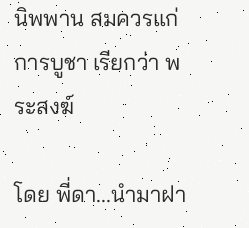นิพพาน สมควรแก่การบูชา เรียกว่า พระสงฆ์

โดย พี่ดา...นำมาฝา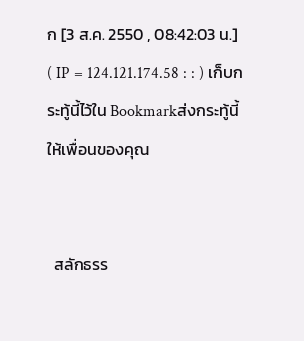ก [3 ส.ค. 2550 , 08:42:03 น.] ( IP = 124.121.174.58 : : ) เก็บกระทู้นี้ไว้ใน Bookmarkส่งกระทู้นี้ให้เพื่อนของคุณ


  สลักธรร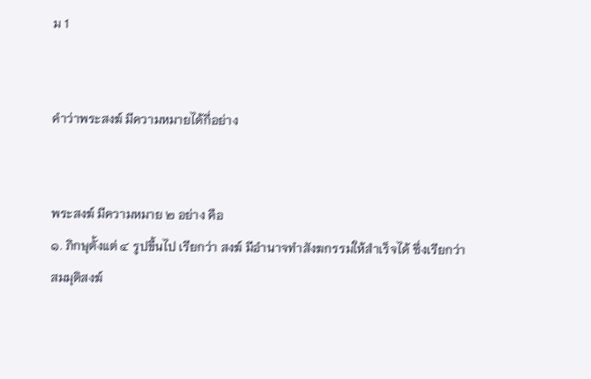ม 1


คำว่าพระสงฆ์ มีความหมายได้กี่อย่าง


พระสงฆ์ มีความหมาย ๒ อย่าง คือ
๑. ภิกษุตั้งแต่ ๔ รูปขึ้นไป เรียกว่า สงฆ์ มีอำนาจทำสังฆกรรมให้สำเร็จได้ ซึ่งเรียกว่า สมมุติสงฆ์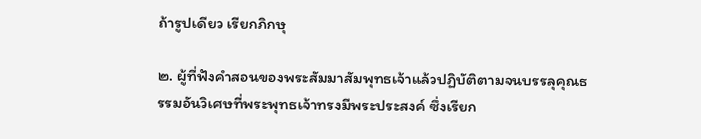ถ้ารูปเดียว เรียกภิกษุ

๒. ผู้ที่ฟังคำสอนของพระสัมมาสัมพุทธเจ้าแล้วปฏิบัติตามจนบรรลุคุณธรรมอันวิเศษที่พระพุทธเจ้าทรงมีพระประสงค์ ซึ่งเรียก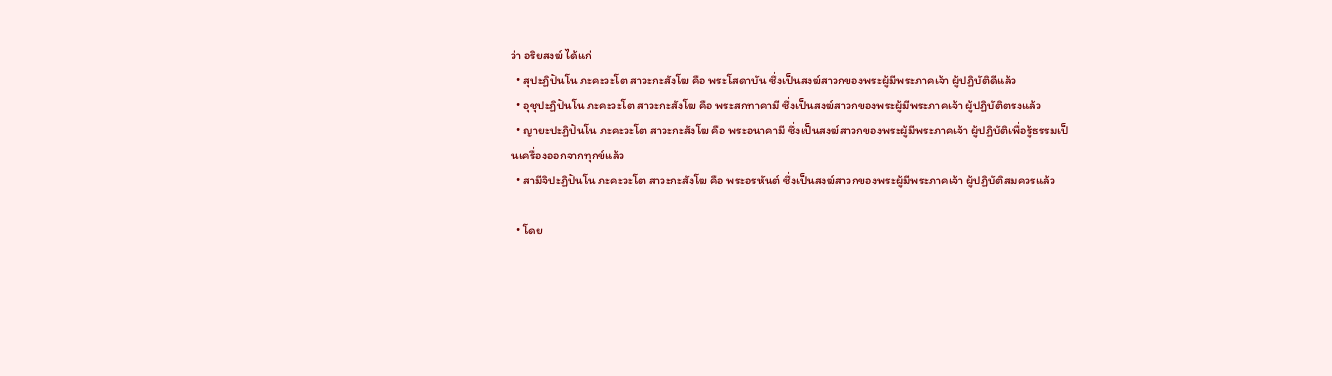ว่า อริยสงฆ์ ได้แก่
  • สุปะฏิปันโน ภะคะวะโต สาวะกะสังโฆ คือ พระโสดาบัน ซึ่งเป็นสงฆ์สาวกของพระผู้มีพระภาคเจ้า ผู้ปฏิบัติดีแล้ว
  • อุชุปะฏิปันโน ภะคะวะโต สาวะกะสังโฆ คือ พระสกทาคามี ซึ่งเป็นสงฆ์สาวกของพระผู้มีพระภาคเจ้า ผู้ปฏิบัติตรงแล้ว
  • ญายะปะฏิปันโน ภะคะวะโต สาวะกะสังโฆ คือ พระอนาคามี ซึ่งเป็นสงฆ์สาวกของพระผู้มีพระภาคเจ้า ผู้ปฏิบัติเพื่อรู้ธรรมเป็นเครื่องออกจากทุกข์แล้ว
  • สามีจิปะฏิปันโน ภะคะวะโต สาวะกะสังโฆ คือ พระอรหันต์ ซึ่งเป็นสงฆ์สาวกของพระผู้มีพระภาคเจ้า ผู้ปฏิบัติสมควรแล้ว

  • โดย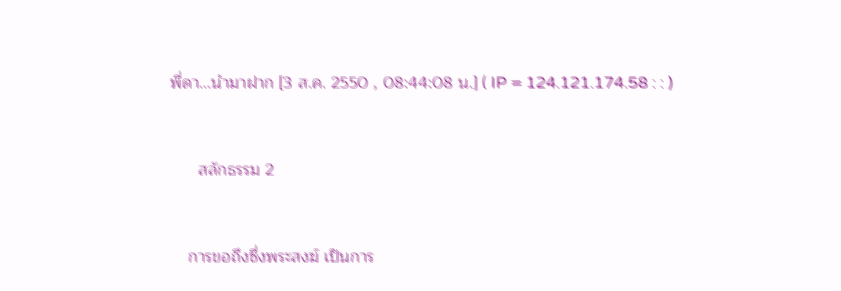พี่ดา...นำมาฝาก [3 ส.ค. 2550 , 08:44:08 น.] ( IP = 124.121.174.58 : : )


      สลักธรรม 2


    การขอถึงซึ่งพระสงฆ์ เป็นการ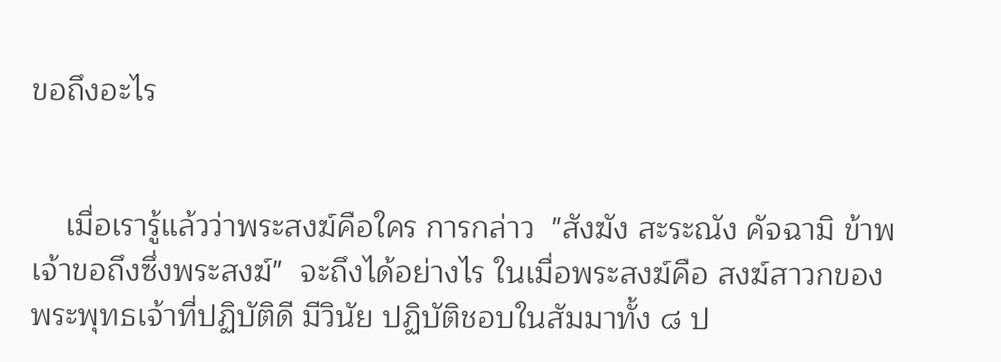ขอถึงอะไร


    เมื่อเรารู้แล้วว่าพระสงฆ์คือใคร การกล่าว  "สังฆัง สะระณัง คัจฉามิ ข้าพเจ้าขอถึงซึ่งพระสงฆ์"  จะถึงได้อย่างไร ในเมื่อพระสงฆ์คือ สงฆ์สาวกของพระพุทธเจ้าที่ปฏิบัติดี มีวินัย ปฏิบัติชอบในสัมมาทั้ง ๘ ป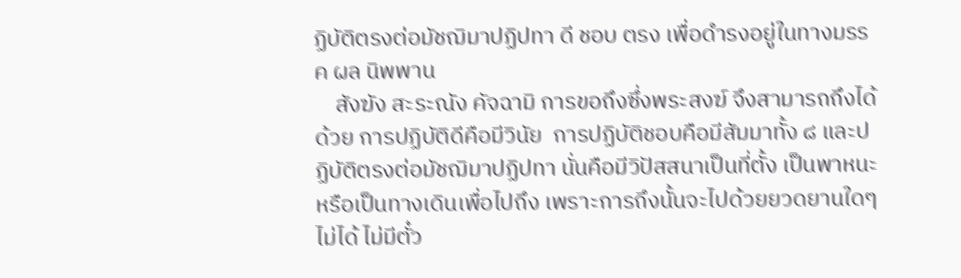ฏิบัติตรงต่อมัชฌิมาปฏิปทา ดี ชอบ ตรง เพื่อดำรงอยู่ในทางมรรค ผล นิพพาน
    สังฆัง สะระณัง คัจฉามิ การขอถึงซึ่งพระสงฆ์ จึงสามารถถึงได้ด้วย การปฏิบัติดีคือมีวินัย  การปฏิบัติชอบคือมีสัมมาทั้ง ๘ และปฏิบัติตรงต่อมัชฌิมาปฏิปทา นั่นคือมีวิปัสสนาเป็นที่ตั้ง เป็นพาหนะ หรือเป็นทางเดินเพื่อไปถึง เพราะการถึงนั้นจะไปด้วยยวดยานใดๆ ไม่ได้ ไม่มีตั๋ว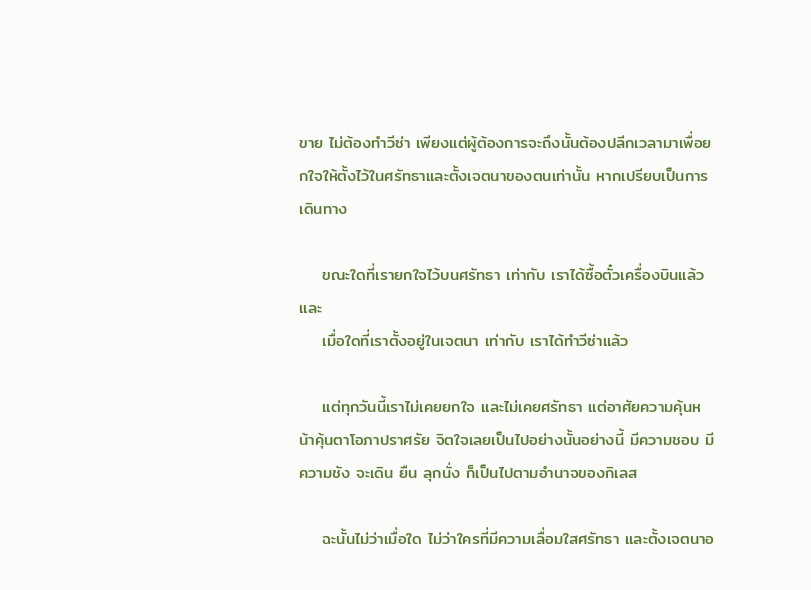ขาย ไม่ต้องทำวีซ่า เพียงแต่ผู้ต้องการจะถึงนั้นต้องปลีกเวลามาเพื่อยกใจให้ตั้งไว้ในศรัทธาและตั้งเจตนาของตนเท่านั้น หากเปรียบเป็นการเดินทาง

    ขณะใดที่เรายกใจไว้บนศรัทธา เท่ากับ เราได้ซื้อตั๋วเครื่องบินแล้ว และ
    เมื่อใดที่เราตั้งอยู่ในเจตนา เท่ากับ เราได้ทำวีซ่าแล้ว

    แต่ทุกวันนี้เราไม่เคยยกใจ และไม่เคยศรัทธา แต่อาศัยความคุ้นหน้าคุ้นตาโอภาปราศรัย จิตใจเลยเป็นไปอย่างนั้นอย่างนี้ มีความชอบ มีความชัง จะเดิน ยืน ลุกนั่ง ก็เป็นไปตามอำนาจของกิเลส

    ฉะนั้นไม่ว่าเมื่อใด ไม่ว่าใครที่มีความเลื่อมใสศรัทธา และตั้งเจตนาอ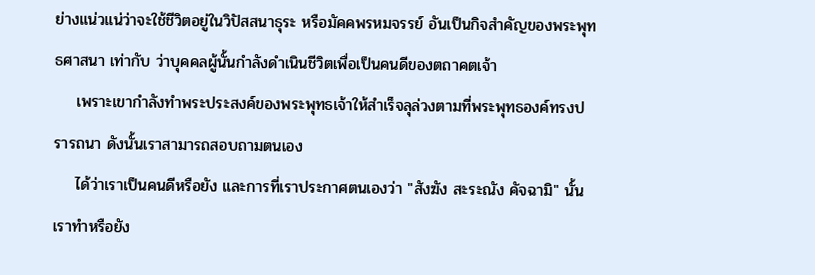ย่างแน่วแน่ว่าจะใช้ชีวิตอยู่ในวิปัสสนาธุระ หรือมัคคพรหมจรรย์ อันเป็นกิจสำคัญของพระพุทธศาสนา เท่ากับ ว่าบุคคลผู้นั้นกำลังดำเนินชีวิตเพื่อเป็นคนดีของตถาคตเจ้า
    เพราะเขากำลังทำพระประสงค์ของพระพุทธเจ้าให้สำเร็จลุล่วงตามที่พระพุทธองค์ทรงปรารถนา ดังนั้นเราสามารถสอบถามตนเอง
    ได้ว่าเราเป็นคนดีหรือยัง และการที่เราประกาศตนเองว่า "สังฆัง สะระณัง คัจฉามิ" นั้น เราทำหรือยัง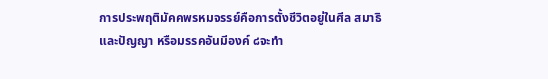การประพฤติมัคคพรหมจรรย์คือการตั้งชีวิตอยู่ในศีล สมาธิ และปัญญา หรือมรรคอันมีองค์ ๘จะทำ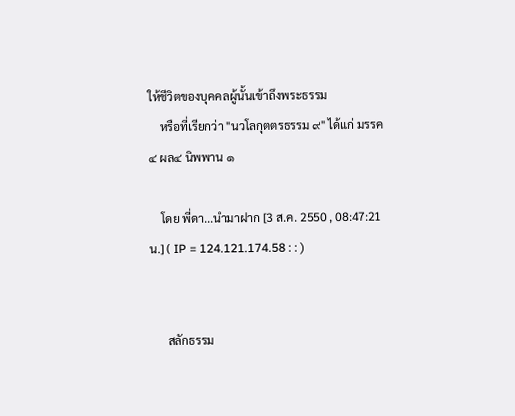ให้ชีวิตของบุคคลผู้นั้นเข้าถึงพระธรรม
    หรือที่เรียกว่า "นวโลกุตตรธรรม ๙" ได้แก่ มรรค ๔ ผล๔ นิพพาน ๑

    โดย พี่ดา...นำมาฝาก [3 ส.ค. 2550 , 08:47:21 น.] ( IP = 124.121.174.58 : : )


      สลักธรรม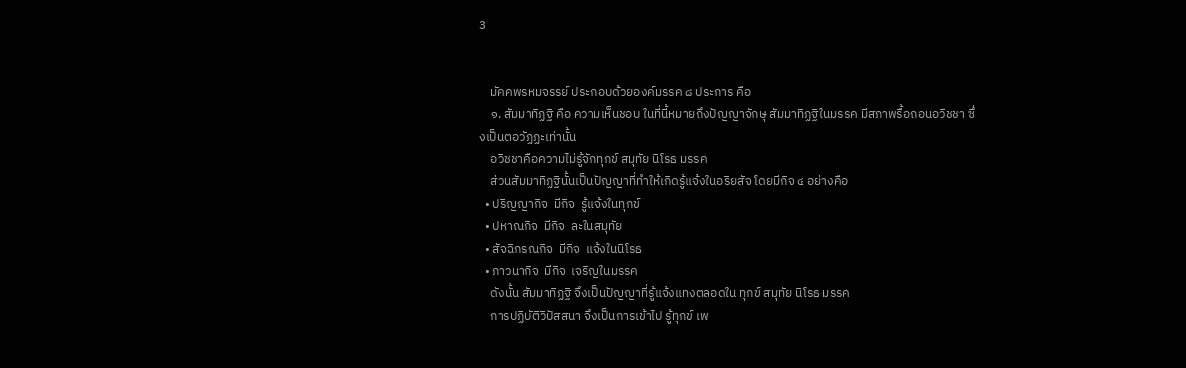3


    มัคคพรหมจรรย์ ประกอบด้วยองค์มรรค ๘ ประการ คือ
    ๑. สัมมาทิฏฐิ คือ ความเห็นชอบ ในที่นี้หมายถึงปัญญาจักษุ สัมมาทิฏฐิในมรรค มีสภาพรื้อถอนอวิชชา ซึ่งเป็นตอวัฏฏะเท่านั้น
    อวิชชาคือความไม่รู้จักทุกข์ สมุทัย นิโรธ มรรค
    ส่วนสัมมาทิฏฐินั้นเป็นปัญญาที่ทำให้เกิดรู้แจ้งในอริยสัจ โดยมีกิจ ๔ อย่างคือ
  • ปริญญากิจ  มีกิจ  รู้แจ้งในทุกข์
  • ปหาณกิจ  มีกิจ  ละในสมุทัย
  • สัจฉิกรณกิจ  มีกิจ  แจ้งในนิโรธ
  • ภาวนากิจ  มีกิจ  เจริญในมรรค
    ดังนั้น สัมมาทิฏฐิ จึงเป็นปัญญาที่รู้แจ้งแทงตลอดใน ทุกข์ สมุทัย นิโรธ มรรค
    การปฏิบัติวิปัสสนา จึงเป็นการเข้าไป รู้ทุกข์ เพ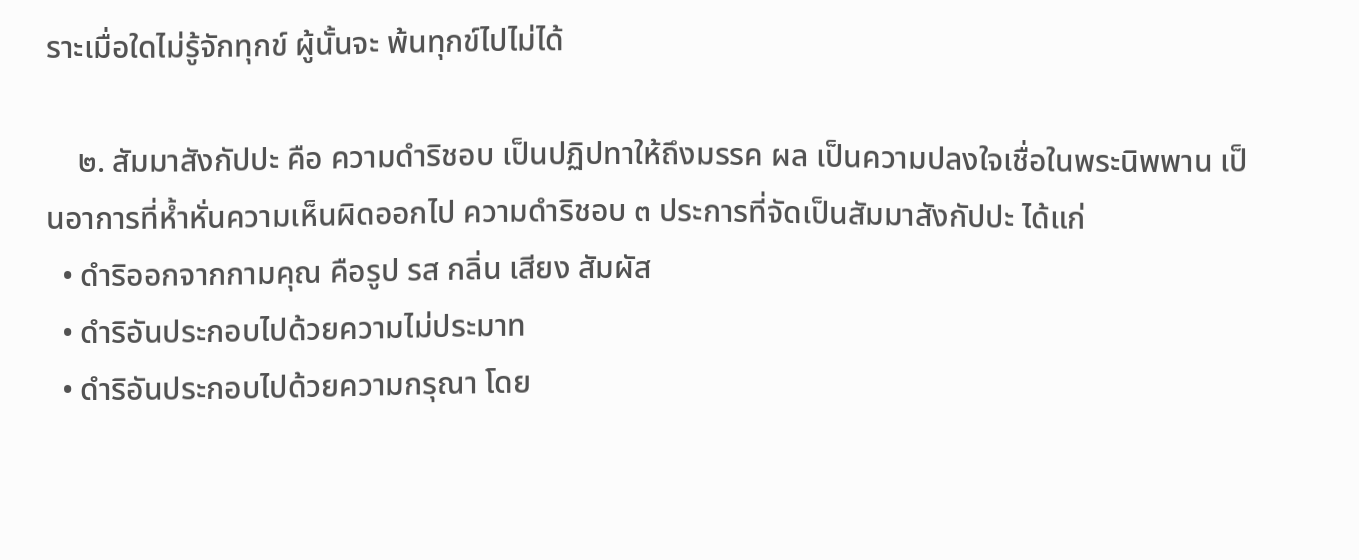ราะเมื่อใดไม่รู้จักทุกข์ ผู้นั้นจะ พ้นทุกข์ไปไม่ได้

    ๒. สัมมาสังกัปปะ คือ ความดำริชอบ เป็นปฏิปทาให้ถึงมรรค ผล เป็นความปลงใจเชื่อในพระนิพพาน เป็นอาการที่ห้ำหั่นความเห็นผิดออกไป ความดำริชอบ ๓ ประการที่จัดเป็นสัมมาสังกัปปะ ได้แก่
  • ดำริออกจากกามคุณ คือรูป รส กลิ่น เสียง สัมผัส
  • ดำริอันประกอบไปด้วยความไม่ประมาท
  • ดำริอันประกอบไปด้วยความกรุณา โดย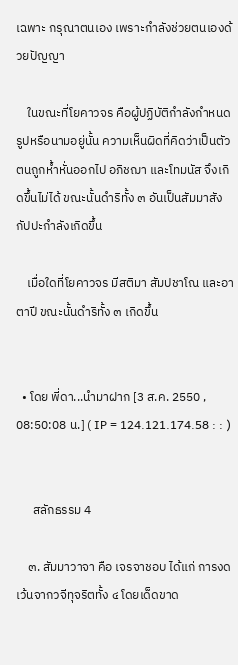เฉพาะ กรุณาตนเอง เพราะกำลังช่วยตนเองด้วยปัญญา

    ในขณะที่โยคาวจร คือผู้ปฏิบัติกำลังกำหนดรูปหรือนามอยู่นั้น ความเห็นผิดที่คิดว่าเป็นตัวตนถูกห้ำหั่นออกไป อภิชฌา และโทมนัส จึงเกิดขึ้นไม่ได้ ขณะนั้นดำริทั้ง ๓ อันเป็นสัมมาสังกัปปะกำลังเกิดขึ้น

    เมื่อใดที่โยคาวจร มีสติมา สัมปชาโณ และอาตาปี ขณะนั้นดำริทั้ง ๓ เกิดขึ้น


  • โดย พี่ดา...นำมาฝาก [3 ส.ค. 2550 , 08:50:08 น.] ( IP = 124.121.174.58 : : )


      สลักธรรม 4

    ๓. สัมมาวาจา คือ เจรจาชอบ ได้แก่ การงดเว้นจากวจีทุจริตทั้ง ๔ โดยเด็ดขาด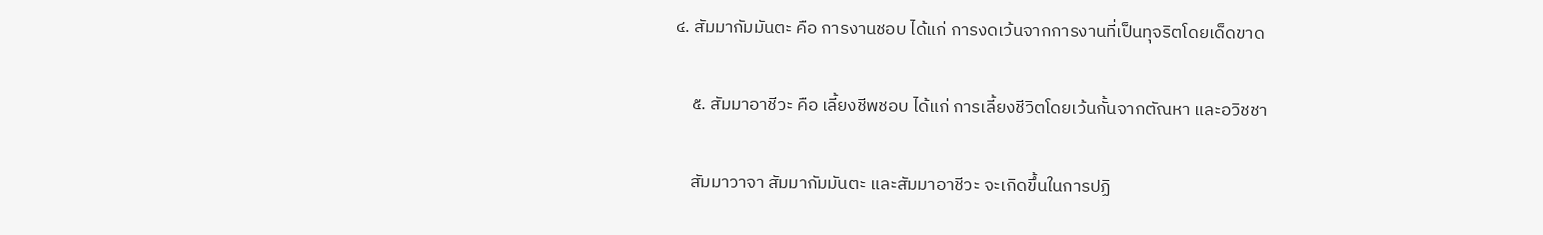๔. สัมมากัมมันตะ คือ การงานชอบ ได้แก่ การงดเว้นจากการงานที่เป็นทุจริตโดยเด็ดขาด

    ๕. สัมมาอาชีวะ คือ เลี้ยงชีพชอบ ได้แก่ การเลี้ยงชีวิตโดยเว้นกั้นจากตัณหา และอวิชชา

    สัมมาวาจา สัมมากัมมันตะ และสัมมาอาชีวะ จะเกิดขึ้นในการปฏิ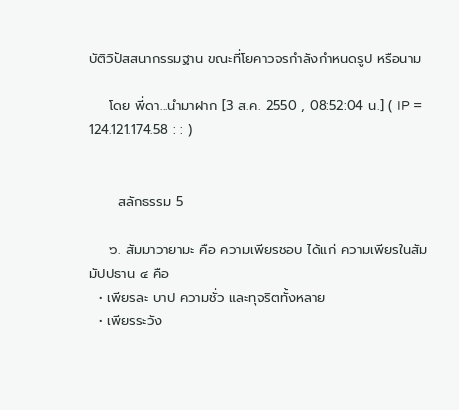บัติวิปัสสนากรรมฐาน ขณะที่โยคาวจรกำลังกำหนดรูป หรือนาม

    โดย พี่ดา...นำมาฝาก [3 ส.ค. 2550 , 08:52:04 น.] ( IP = 124.121.174.58 : : )


      สลักธรรม 5

    ๖. สัมมาวายามะ คือ ความเพียรชอบ ได้แก่ ความเพียรในสัมมัปปธาน ๔ คือ
  • เพียรละ บาป ความชั่ว และทุจริตทั้งหลาย
  • เพียรระวัง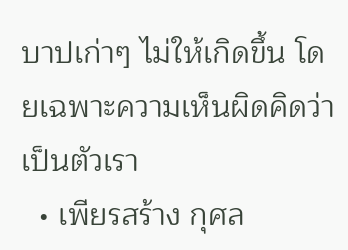บาปเก่าๆ ไม่ให้เกิดขึ้น โดยเฉพาะความเห็นผิดคิดว่าเป็นตัวเรา
  • เพียรสร้าง กุศล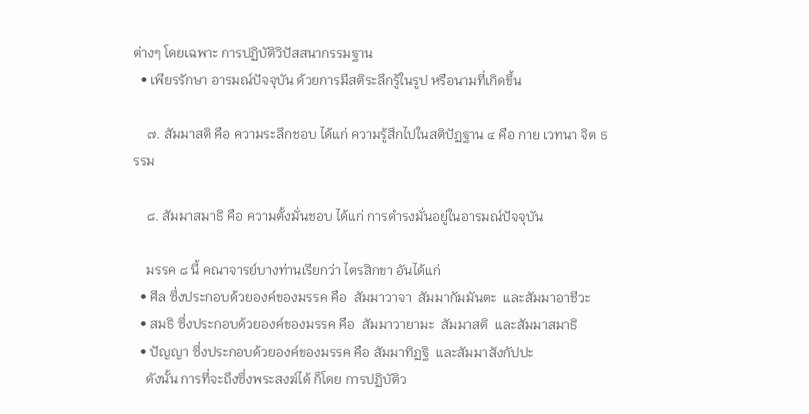ต่างๆ โดยเฉพาะ การปฏิบัติวิปัสสนากรรมฐาน
  • เพียรรักษา อารมณ์ปัจจุบัน ด้วยการมีสติระลึกรู้ในรูป หรือนามที่เกิดขึ้น

    ๗. สัมมาสติ คือ ความระลึกชอบ ได้แก่ ความรู้สึกไปในสติปัฏฐาน ๔ คือ กาย เวทนา จิต ธรรม

    ๘. สัมมาสมาธิ คือ ความตั้งมั่นชอบ ได้แก่ การดำรงมั่นอยู่ในอารมณ์ปัจจุบัน

    มรรค ๘ นี้ คณาจารย์บางท่านเรียกว่า ไตรสิกขา อันได้แก่
  • ศีล ซึ่งประกอบด้วยองค์ของมรรค คือ  สัมมาวาจา  สัมมากัมมันตะ  และสัมมาอาชีวะ
  • สมธิ ซึ่งประกอบด้วยองค์ของมรรค คือ  สัมมาวายามะ  สัมมาสติ  และสัมมาสมาธิ
  • ปัญญา ซึ่งประกอบด้วยองค์ของมรรค คือ สัมมาทิฏฐิ  และสัมมาสังกัปปะ
    ดังนั้น การที่จะถึงซึ่งพระสงฆ์ได้ ก็โดย การปฏิบัติว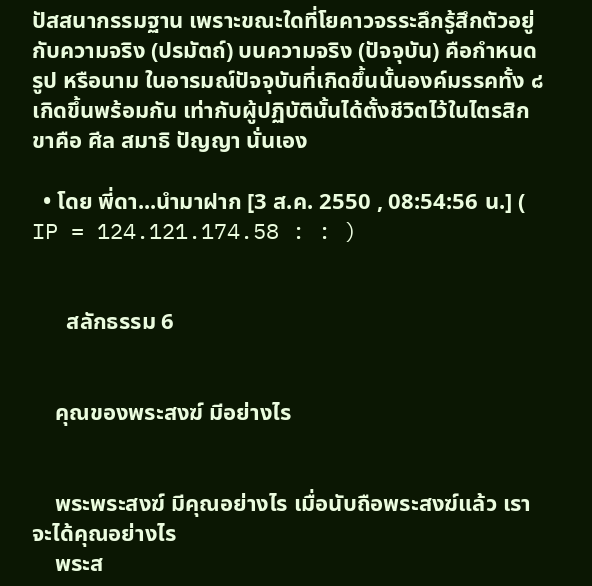ปัสสนากรรมฐาน เพราะขณะใดที่โยคาวจรระลึกรู้สึกตัวอยู่กับความจริง (ปรมัตถ์) บนความจริง (ปัจจุบัน) คือกำหนดรูป หรือนาม ในอารมณ์ปัจจุบันที่เกิดขึ้นนั้นองค์มรรคทั้ง ๘ เกิดขึ้นพร้อมกัน เท่ากับผู้ปฏิบัตินั้นได้ตั้งชีวิตไว้ในไตรสิกขาคือ ศีล สมาธิ ปัญญา นั่นเอง

  • โดย พี่ดา...นำมาฝาก [3 ส.ค. 2550 , 08:54:56 น.] ( IP = 124.121.174.58 : : )


      สลักธรรม 6


    คุณของพระสงฆ์ มีอย่างไร


    พระพระสงฆ์ มีคุณอย่างไร เมื่อนับถือพระสงฆ์แล้ว เราจะได้คุณอย่างไร
    พระส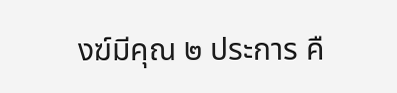งฆ์มีคุณ ๒ ประการ คื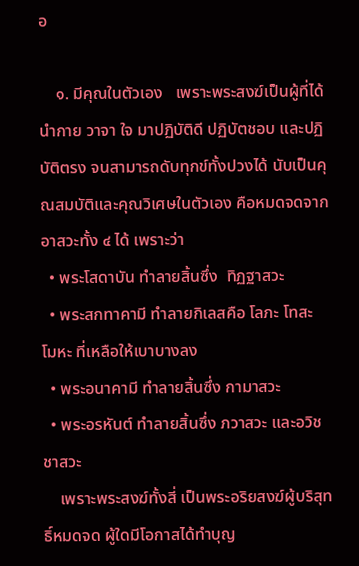อ

    ๑. มีคุณในตัวเอง   เพราะพระสงฆ์เป็นผู้ที่ได้นำกาย วาจา ใจ มาปฏิบัติดี ปฏิบัตชอบ และปฏิบัติตรง จนสามารถดับทุกข์ทั้งปวงได้ นับเป็นคุณสมบัติและคุณวิเศษในตัวเอง คือหมดจดจากอาสวะทั้ง ๔ ได้ เพราะว่า
  • พระโสดาบัน ทำลายสิ้นซึ่ง  ทิฏฐาสวะ
  • พระสกทาคามี ทำลายกิเลสคือ โลภะ โทสะ โมหะ ที่เหลือให้เบาบางลง
  • พระอนาคามี ทำลายสิ้นซึ่ง กามาสวะ
  • พระอรหันต์ ทำลายสิ้นซึ่ง ภวาสวะ และอวิชชาสวะ
    เพราะพระสงฆ์ทั้งสี่ เป็นพระอริยสงฆ์ผู้บริสุทธิ์หมดจด ผู้ใดมีโอกาสได้ทำบุญ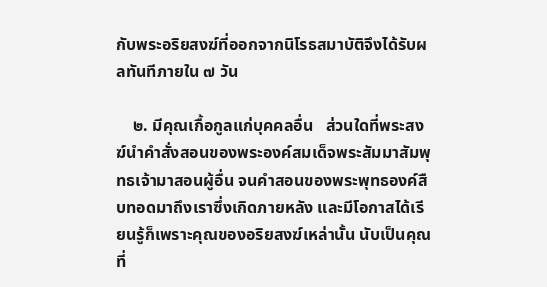กับพระอริยสงฆ์ที่ออกจากนิโรธสมาบัติจึงได้รับผลทันทีภายใน ๗ วัน

    ๒. มีคุณเกื้อกูลแก่บุคคลอื่น   ส่วนใดที่พระสงฆ์นำคำสั่งสอนของพระองค์สมเด็จพระสัมมาสัมพุทธเจ้ามาสอนผู้อื่น จนคำสอนของพระพุทธองค์สืบทอดมาถึงเราซึ่งเกิดภายหลัง และมีโอกาสได้เรียนรู้ก็เพราะคุณของอริยสงฆ์เหล่านั้น นับเป็นคุณที่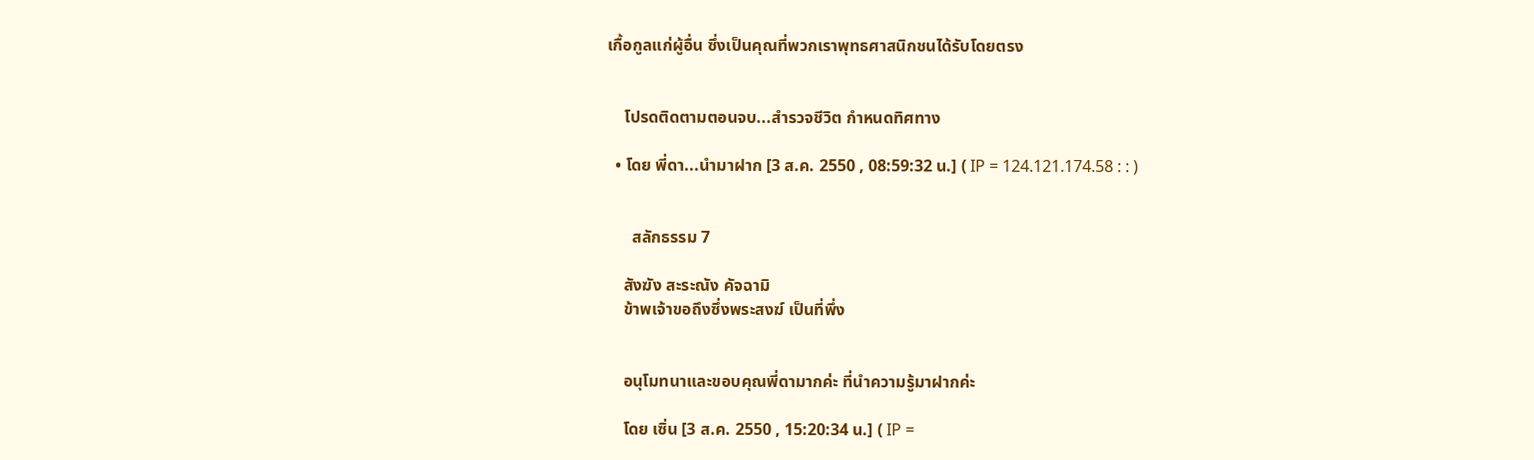เกื้อกูลแก่ผู้อื่น ซึ่งเป็นคุณที่พวกเราพุทธศาสนิกชนได้รับโดยตรง


    โปรดติดตามตอนจบ...สำรวจชีวิต กำหนดทิศทาง

  • โดย พี่ดา...นำมาฝาก [3 ส.ค. 2550 , 08:59:32 น.] ( IP = 124.121.174.58 : : )


      สลักธรรม 7

    สังฆัง สะระณัง คัจฉามิ
    ข้าพเจ้าขอถึงซึ่งพระสงฆ์ เป็นที่พึ่ง


    อนุโมทนาและขอบคุณพี่ดามากค่ะ ที่นำความรู้มาฝากค่ะ

    โดย เซิ่น [3 ส.ค. 2550 , 15:20:34 น.] ( IP =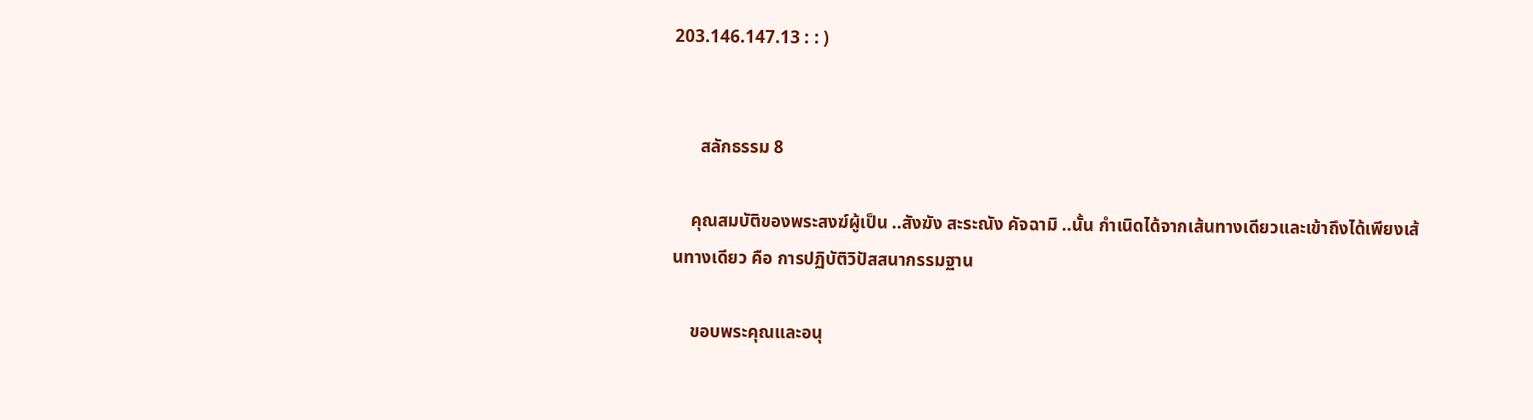203.146.147.13 : : )


      สลักธรรม 8

    คุณสมบัติของพระสงฆ์ผู้เป็น ..สังฆัง สะระณัง คัจฉามิ ..นั้น กำเนิดได้จากเส้นทางเดียวและเข้าถึงได้เพียงเส้นทางเดียว คือ การปฏิบัติวิปัสสนากรรมฐาน

    ขอบพระคุณและอนุ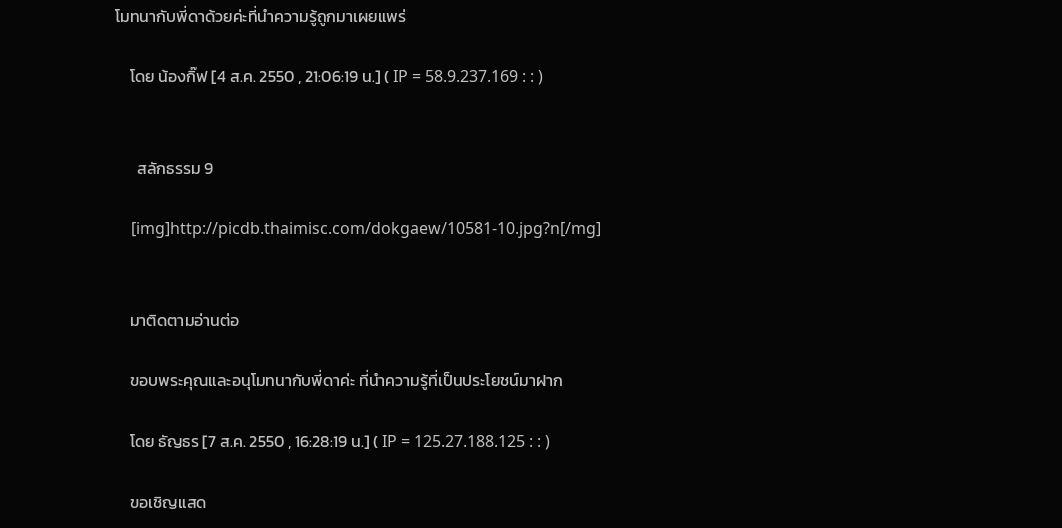โมทนากับพี่ดาด้วยค่ะที่นำความรู้ถูกมาเผยแพร่

    โดย น้องกิ๊ฟ [4 ส.ค. 2550 , 21:06:19 น.] ( IP = 58.9.237.169 : : )


      สลักธรรม 9

    [img]http://picdb.thaimisc.com/dokgaew/10581-10.jpg?n[/mg]


    มาติดตามอ่านต่อ

    ขอบพระคุณและอนุโมทนากับพี่ดาค่ะ ที่นำความรู้ที่เป็นประโยชน์มาฝาก

    โดย ธัญธร [7 ส.ค. 2550 , 16:28:19 น.] ( IP = 125.27.188.125 : : )

    ขอเชิญแสด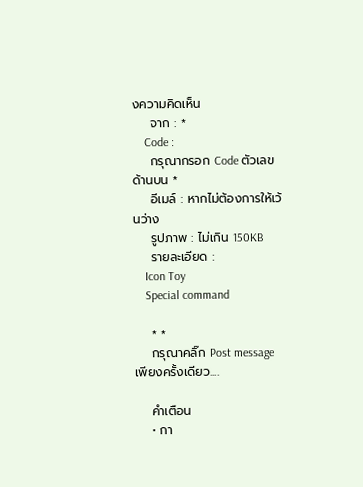งความคิดเห็น
    จาก : *
    Code :
    กรุณากรอก Code ตัวเลขด้านบน *
    อีเมล์ : หากไม่ต้องการให้เว้นว่าง
    รูปภาพ : ไม่เกิน 150KB
    รายละเอียด :
    Icon Toy
    Special command

    * *
    กรุณาคลิ๊ก Post message เพียงครั้งเดียว....

    คำเตือน
    • กา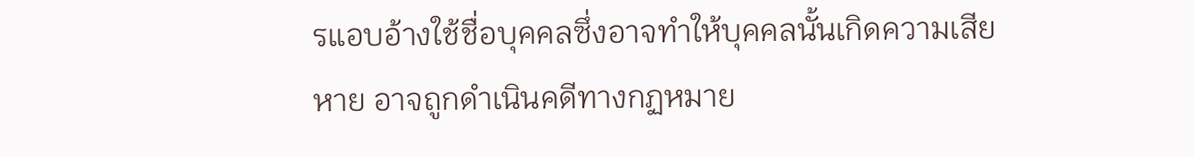รแอบอ้างใช้ชื่อบุคคลซึ่งอาจทำให้บุคคลนั้นเกิดความเสียหาย อาจถูกดำเนินคดีทางกฏหมาย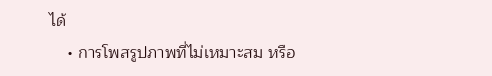ได้
    • การโพสรูปภาพที่ไม่เหมาะสม หรือ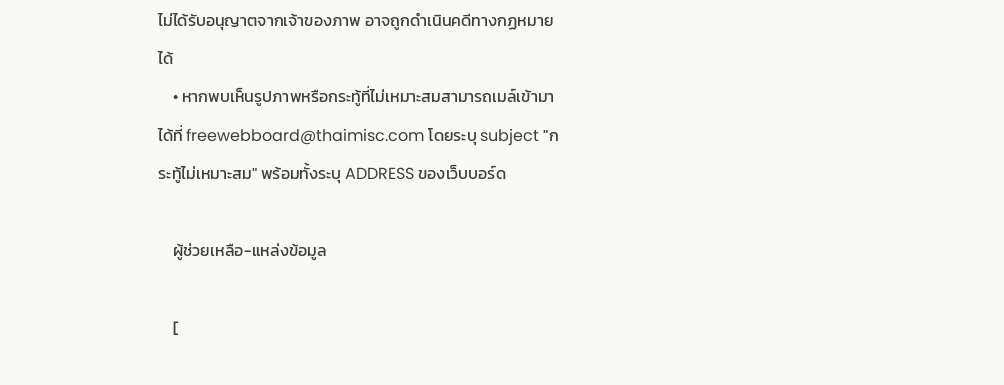ไม่ได้รับอนุญาตจากเจ้าของภาพ อาจถูกดำเนินคดีทางกฏหมายได้
    • หากพบเห็นรูปภาพหรือกระทู้ที่ไม่เหมาะสมสามารถเมล์เข้ามาได้ที่ freewebboard@thaimisc.com โดยระบุ subject "กระทู้ไม่เหมาะสม" พร้อมทั้งระบุ ADDRESS ของเว็บบอร์ด

    ผู้ช่วยเหลือ-แหล่งข้อมูล

    [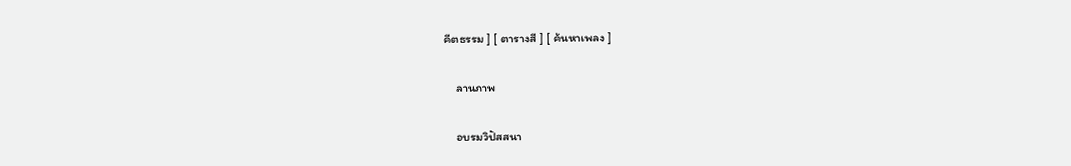คีตธรรม ] [ ตารางสี ] [ ค้นหาเพลง ]

    ลานภาพ

    อบรมวิปัสสนา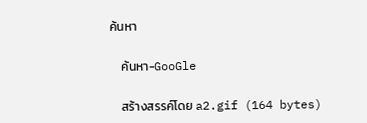ค้นหา

    ค้นหา-GooGle

    สร้างสรรค์โดย a2.gif (164 bytes)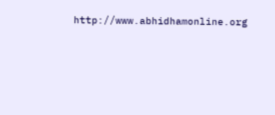http://www.abhidhamonline.org